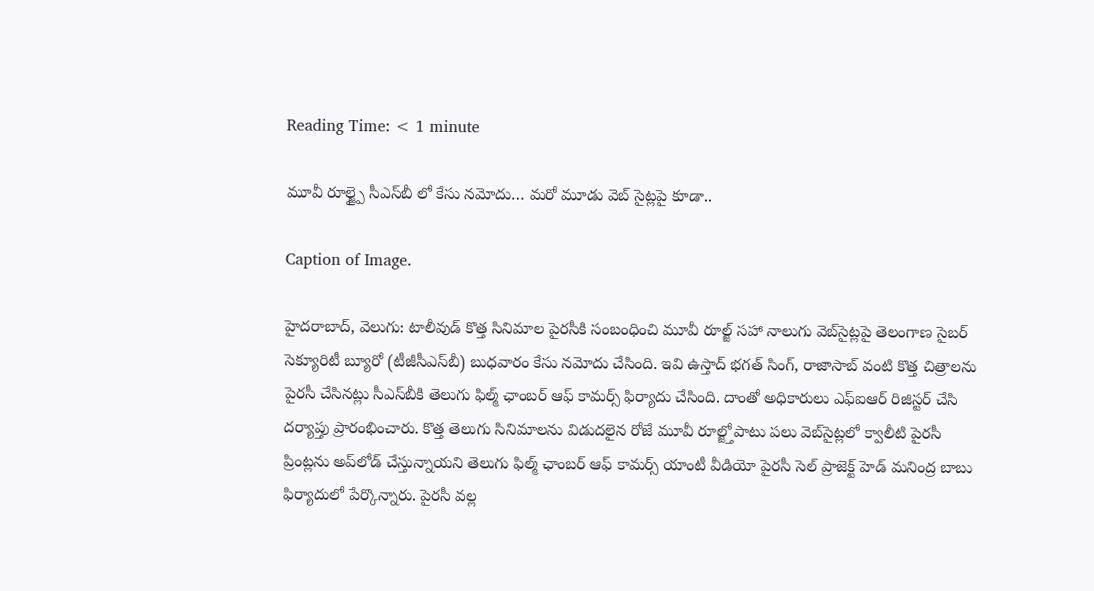Reading Time: < 1 minute

మూవీ రూల్జ్పై సీఎస్‌బీ లో కేసు నమోదు… మరో మూడు వెబ్‌ సైట్లపై కూడా..

Caption of Image.

హైదరాబాద్‌, వెలుగు: టాలీవుడ్ కొత్త సినిమాల పైరసీకి సంబంధించి మూవీ రూల్జ్ సహా నాలుగు వెబ్‌సైట్లపై తెలంగాణ సైబర్ సెక్యూరిటీ బ్యూరో (టీజీసీఎస్‌బీ) బుధవారం కేసు నమోదు చేసింది. ఇవి ఉస్తాద్ భగత్ సింగ్, రాజాసాబ్ వంటి కొత్త చిత్రాలను పైరసీ చేసినట్లు సీఎస్‌బీకి తెలుగు ఫిల్మ్ ఛాంబర్ ఆఫ్ కామర్స్ ఫిర్యాదు చేసింది. దాంతో అధికారులు ఎఫ్‌ఐఆర్ రిజిస్టర్ చేసి దర్యాప్తు ప్రారంభించారు. కొత్త తెలుగు సినిమాలను విడుదలైన రోజే మూవీ రూల్జ్తోపాటు పలు వెబ్‌సైట్లలో క్వాలీటి పైరసీ ప్రింట్లను అప్‌లోడ్ చేస్తున్నాయని తెలుగు ఫిల్మ్ ఛాంబర్ ఆఫ్ కామర్స్ యాంటీ వీడియో పైరసీ సెల్‌ ప్రాజెక్ట్‌ హెడ్‌ మనింద్ర బాబు ఫిర్యాదులో పేర్కొన్నారు. పైరసీ వల్ల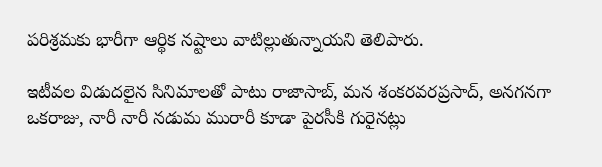పరిశ్రమకు భారీగా ఆర్థిక నష్టాలు వాటిల్లుతున్నాయని తెలిపారు.

ఇటీవల విడుదలైన సినిమాలతో పాటు రాజాసాబ్, మన శంకరవరప్రసాద్, అనగనగా ఒకరాజు, నారీ నారీ నడుమ మురారీ కూడా పైరసీకి గురైనట్లు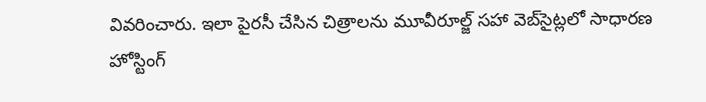వివరించారు. ఇలా పైరసీ చేసిన చిత్రాలను మూవీరూల్జ్‌ సహా వెబ్‌సైట్లలో సాధారణ హోస్టింగ్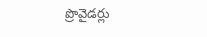ప్రొవైడర్లు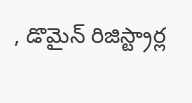, డొమైన్ రిజిస్ట్రార్ల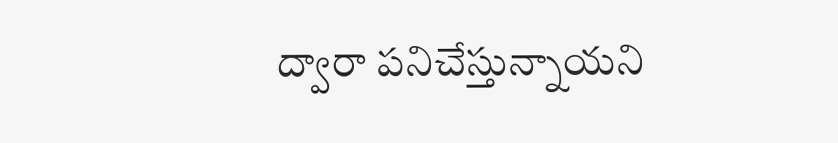ద్వారా పనిచేస్తున్నాయని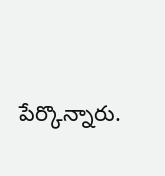పేర్కొన్నారు.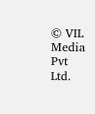© VIL Media Pvt Ltd.